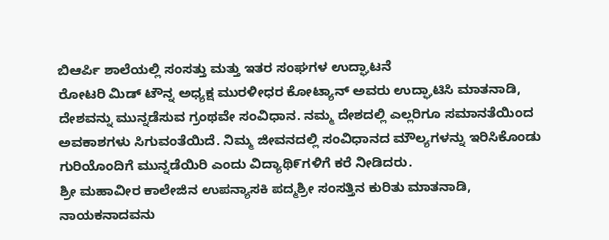ಬಿಆರ್ಪಿ ಶಾಲೆಯಲ್ಲಿ ಸಂಸತ್ತು ಮತ್ತು ಇತರ ಸಂಘಗಳ ಉದ್ಘಾಟನೆ
ರೋಟರಿ ಮಿಡ್ ಟೌನ್ನ ಅಧ್ಯಕ್ಷ ಮುರಳೀಧರ ಕೋಟ್ಯಾನ್ ಅವರು ಉದ್ಘಾಟಿಸಿ ಮಾತನಾಡಿ, ದೇಶವನ್ನು ಮುನ್ನಡೆಸುವ ಗ್ರಂಥವೇ ಸಂವಿಧಾನ. ನಮ್ಮ ದೇಶದಲ್ಲಿ ಎಲ್ಲರಿಗೂ ಸಮಾನತೆಯಿಂದ ಅವಕಾಶಗಳು ಸಿಗುವಂತೆಯಿದೆ. ನಿಮ್ಮ ಜೀವನದಲ್ಲಿ ಸಂವಿಧಾನದ ಮೌಲ್ಯಗಳನ್ನು ಇರಿಸಿಕೊಂಡು ಗುರಿಯೊಂದಿಗೆ ಮುನ್ನಡೆಯಿರಿ ಎಂದು ವಿದ್ಯಾಥಿ೯ಗಳಿಗೆ ಕರೆ ನೀಡಿದರು.
ಶ್ರೀ ಮಹಾವೀರ ಕಾಲೇಜಿನ ಉಪನ್ಯಾಸಕಿ ಪದ್ಮಶ್ರೀ ಸಂಸತ್ತಿನ ಕುರಿತು ಮಾತನಾಡಿ, ನಾಯಕನಾದವನು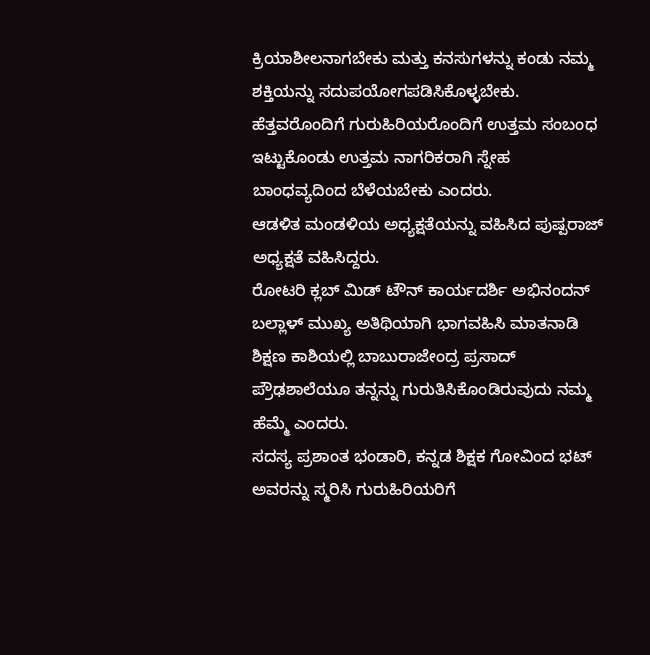ಕ್ರಿಯಾಶೀಲನಾಗಬೇಕು ಮತ್ತು ಕನಸುಗಳನ್ನು ಕಂಡು ನಮ್ಮ ಶಕ್ತಿಯನ್ನು ಸದುಪಯೋಗಪಡಿಸಿಕೊಳ್ಳಬೇಕು. ಹೆತ್ತವರೊಂದಿಗೆ ಗುರುಹಿರಿಯರೊಂದಿಗೆ ಉತ್ತಮ ಸಂಬಂಧ ಇಟ್ಟುಕೊಂಡು ಉತ್ತಮ ನಾಗರಿಕರಾಗಿ ಸ್ನೇಹ ಬಾಂಧವ್ಯದಿಂದ ಬೆಳೆಯಬೇಕು ಎಂದರು.
ಆಡಳಿತ ಮಂಡಳಿಯ ಅಧ್ಯಕ್ಷತೆಯನ್ನು ವಹಿಸಿದ ಪುಷ್ಪರಾಜ್ ಅಧ್ಯಕ್ಷತೆ ವಹಿಸಿದ್ದರು.
ರೋಟರಿ ಕ್ಲಬ್ ಮಿಡ್ ಟೌನ್ ಕಾರ್ಯದರ್ಶಿ ಅಭಿನಂದನ್ ಬಲ್ಲಾಳ್ ಮುಖ್ಯ ಅತಿಥಿಯಾಗಿ ಭಾಗವಹಿಸಿ ಮಾತನಾಡಿ ಶಿಕ್ಷಣ ಕಾಶಿಯಲ್ಲಿ ಬಾಬುರಾಜೇಂದ್ರ ಪ್ರಸಾದ್ ಪ್ರೌಢಶಾಲೆಯೂ ತನ್ನನ್ನು ಗುರುತಿಸಿಕೊಂಡಿರುವುದು ನಮ್ಮ ಹೆಮ್ಮೆ ಎಂದರು.
ಸದಸ್ಯ ಪ್ರಶಾಂತ ಭಂಡಾರಿ, ಕನ್ನಡ ಶಿಕ್ಷಕ ಗೋವಿಂದ ಭಟ್ ಅವರನ್ನು ಸ್ಮರಿಸಿ ಗುರುಹಿರಿಯರಿಗೆ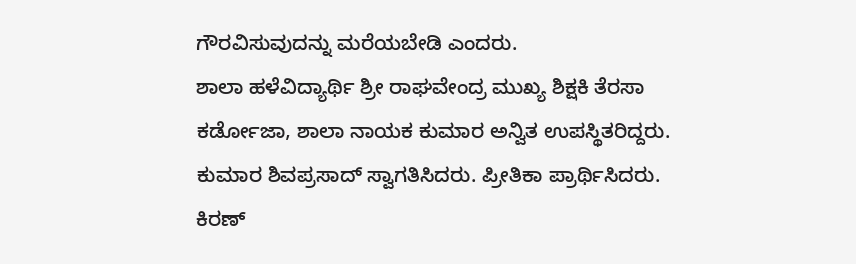ಗೌರವಿಸುವುದನ್ನು ಮರೆಯಬೇಡಿ ಎಂದರು.
ಶಾಲಾ ಹಳೆವಿದ್ಯಾರ್ಥಿ ಶ್ರೀ ರಾಘವೇಂದ್ರ ಮುಖ್ಯ ಶಿಕ್ಷಕಿ ತೆರಸಾ ಕರ್ಡೋಜಾ, ಶಾಲಾ ನಾಯಕ ಕುಮಾರ ಅನ್ವಿತ ಉಪಸ್ಥಿತರಿದ್ದರು.
ಕುಮಾರ ಶಿವಪ್ರಸಾದ್ ಸ್ವಾಗತಿಸಿದರು. ಪ್ರೀತಿಕಾ ಪ್ರಾರ್ಥಿಸಿದರು. ಕಿರಣ್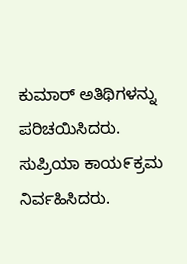ಕುಮಾರ್ ಅತಿಥಿಗಳನ್ನು ಪರಿಚಯಿಸಿದರು. ಸುಪ್ರಿಯಾ ಕಾಯ೯ಕ್ರಮ ನಿರ್ವಹಿಸಿದರು.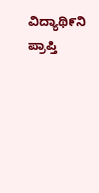ವಿದ್ಯಾಥಿ೯ನಿ ಪ್ರಾಪ್ತಿ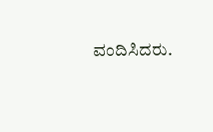ವಂದಿಸಿದರು.